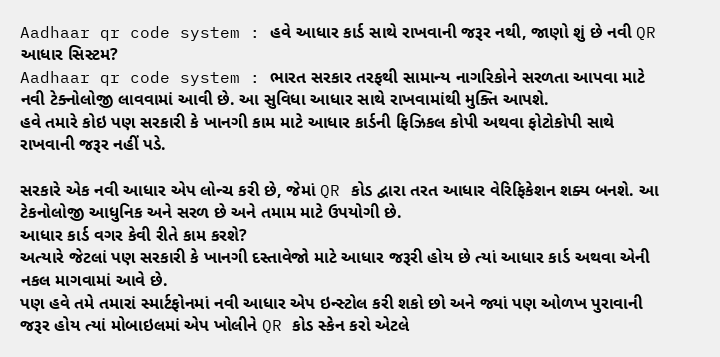Aadhaar qr code system : હવે આધાર કાર્ડ સાથે રાખવાની જરૂર નથી, જાણો શું છે નવી QR આધાર સિસ્ટમ?
Aadhaar qr code system : ભારત સરકાર તરફથી સામાન્ય નાગરિકોને સરળતા આપવા માટે નવી ટેક્નોલોજી લાવવામાં આવી છે. આ સુવિધા આધાર સાથે રાખવામાંથી મુક્તિ આપશે.
હવે તમારે કોઇ પણ સરકારી કે ખાનગી કામ માટે આધાર કાર્ડની ફિઝિકલ કોપી અથવા ફોટોકોપી સાથે રાખવાની જરૂર નહીં પડે.

સરકારે એક નવી આધાર એપ લોન્ચ કરી છે, જેમાં QR કોડ દ્વારા તરત આધાર વેરિફિકેશન શક્ય બનશે. આ ટેકનોલોજી આધુનિક અને સરળ છે અને તમામ માટે ઉપયોગી છે.
આધાર કાર્ડ વગર કેવી રીતે કામ કરશે?
અત્યારે જેટલાં પણ સરકારી કે ખાનગી દસ્તાવેજો માટે આધાર જરૂરી હોય છે ત્યાં આધાર કાર્ડ અથવા એની નકલ માગવામાં આવે છે.
પણ હવે તમે તમારાં સ્માર્ટફોનમાં નવી આધાર એપ ઇન્સ્ટોલ કરી શકો છો અને જ્યાં પણ ઓળખ પુરાવાની જરૂર હોય ત્યાં મોબાઇલમાં એપ ખોલીને QR કોડ સ્કેન કરો એટલે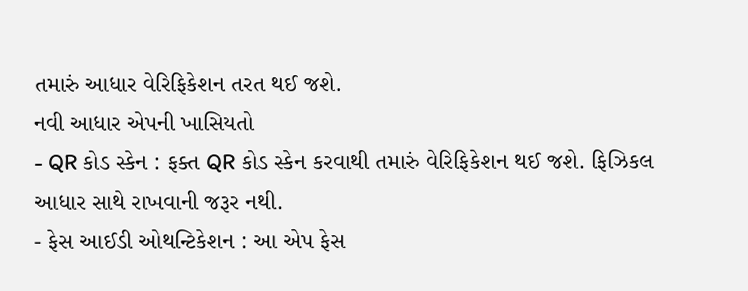તમારું આધાર વેરિફિકેશન તરત થઈ જશે.
નવી આધાર એપની ખાસિયતો
- QR કોડ સ્કેન : ફક્ત QR કોડ સ્કેન કરવાથી તમારું વેરિફિકેશન થઈ જશે. ફિઝિકલ આધાર સાથે રાખવાની જરૂર નથી.
- ફેસ આઈડી ઓથન્ટિકેશન : આ એપ ફેસ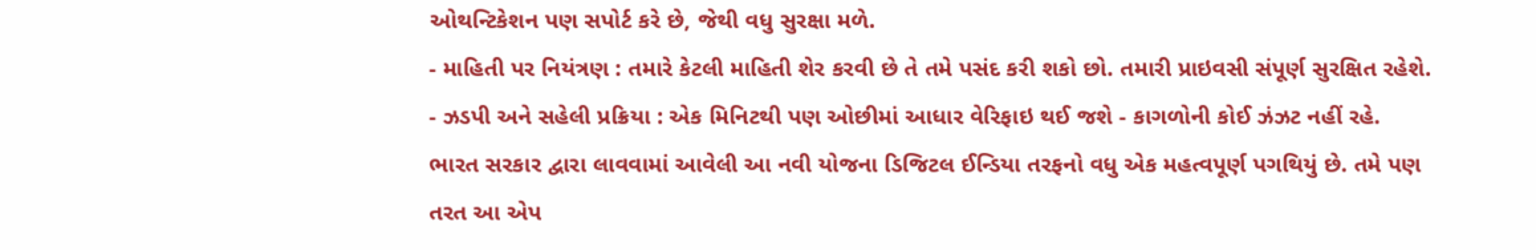ઓથન્ટિકેશન પણ સપોર્ટ કરે છે, જેથી વધુ સુરક્ષા મળે.
- માહિતી પર નિયંત્રણ : તમારે કેટલી માહિતી શેર કરવી છે તે તમે પસંદ કરી શકો છો. તમારી પ્રાઇવસી સંપૂર્ણ સુરક્ષિત રહેશે.
- ઝડપી અને સહેલી પ્રક્રિયા : એક મિનિટથી પણ ઓછીમાં આધાર વેરિફાઇ થઈ જશે - કાગળોની કોઈ ઝંઝટ નહીં રહે.
ભારત સરકાર દ્વારા લાવવામાં આવેલી આ નવી યોજના ડિજિટલ ઈન્ડિયા તરફનો વધુ એક મહત્વપૂર્ણ પગથિયું છે. તમે પણ તરત આ એપ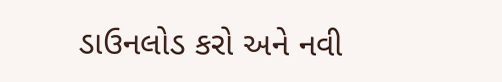ડાઉનલોડ કરો અને નવી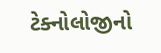ટેક્નોલોજીનો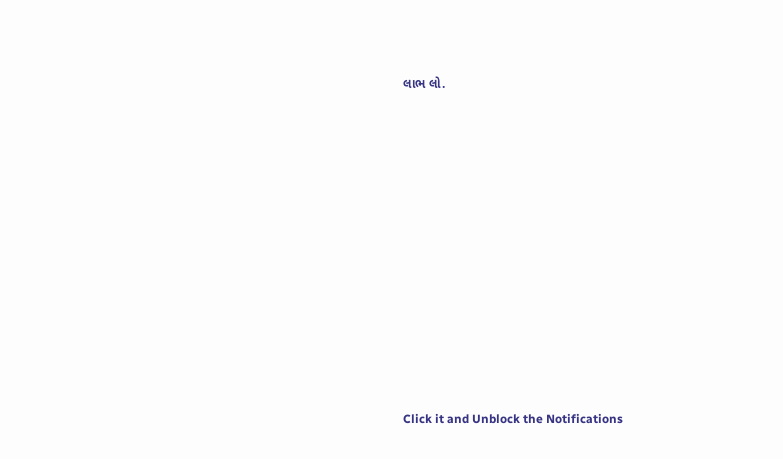લાભ લો.












Click it and Unblock the Notifications